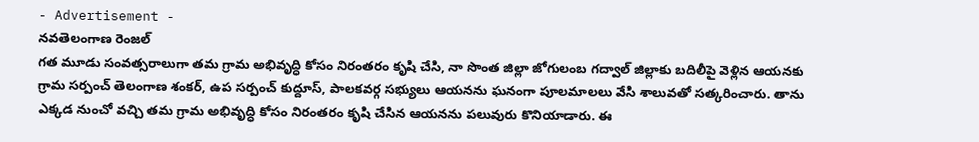- Advertisement -
నవతెలంగాణ రెంజల్
గత మూడు సంవత్సరాలుగా తమ గ్రామ అభివృద్ధి కోసం నిరంతరం కృషి చేసి, నా సొంత జిల్లా జోగులంబ గద్వాల్ జిల్లాకు బదిలీపై వెళ్లిన ఆయనకు గ్రామ సర్పంచ్ తెలంగాణ శంకర్, ఉప సర్పంచ్ కుద్దూస్, పాలకవర్గ సభ్యులు ఆయనను ఘనంగా పూలమాలలు వేసి శాలువతో సత్కరించారు. తాను ఎక్కడ నుంచో వచ్చి తమ గ్రామ అభివృద్ధి కోసం నిరంతరం కృషి చేసిన ఆయనను పలువురు కొనియాడారు. ఈ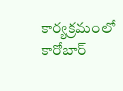కార్యక్రమంలో కారోబార్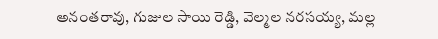అనంతరావు, గుజుల సాయి రెడ్డి, వెల్మల నరసయ్య, మల్ల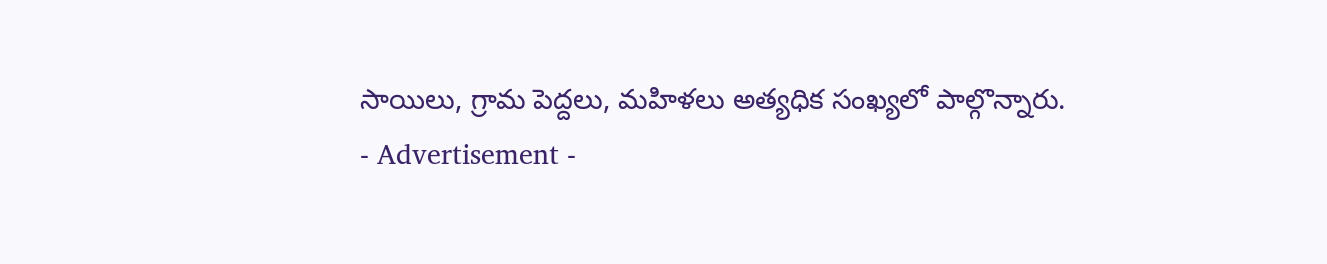సాయిలు, గ్రామ పెద్దలు, మహిళలు అత్యధిక సంఖ్యలో పాల్గొన్నారు.
- Advertisement -